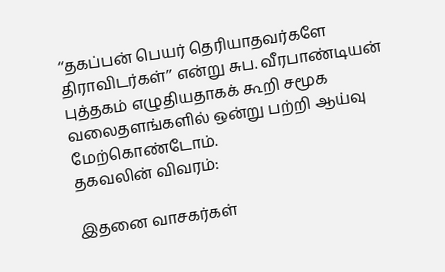‘‘தகப்பன் பெயர் தெரியாதவர்களே திராவிடர்கள்’’ என்று சுப. வீரபாண்டியன் புத்தகம் எழுதியதாகக் கூறி சமூக வலைதளங்களில் ஒன்று பற்றி ஆய்வு மேற்கொண்டோம்.
தகவலின் விவரம்:

இதனை வாசகர்கள்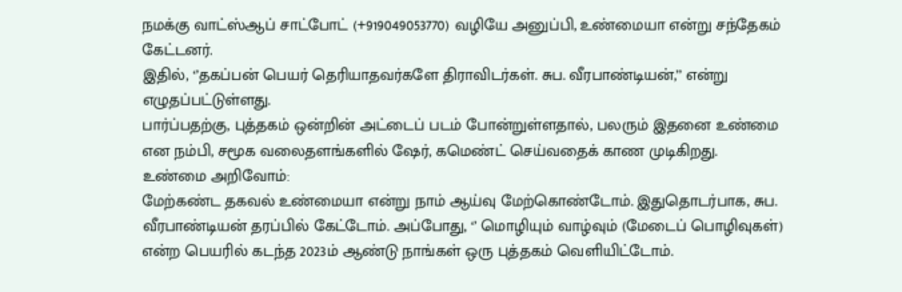நமக்கு வாட்ஸ்ஆப் சாட்போட் (+919049053770) வழியே அனுப்பி, உண்மையா என்று சந்தேகம் கேட்டனர்.
இதில், ‘’தகப்பன் பெயர் தெரியாதவர்களே திராவிடர்கள். சுப. வீரபாண்டியன்,’’ என்று எழுதப்பட்டுள்ளது.
பார்ப்பதற்கு, புத்தகம் ஒன்றின் அட்டைப் படம் போன்றுள்ளதால், பலரும் இதனை உண்மை என நம்பி, சமூக வலைதளங்களில் ஷேர், கமெண்ட் செய்வதைக் காண முடிகிறது.
உண்மை அறிவோம்:
மேற்கண்ட தகவல் உண்மையா என்று நாம் ஆய்வு மேற்கொண்டோம். இதுதொடர்பாக, சுப. வீரபாண்டியன் தரப்பில் கேட்டோம். அப்போது, ‘’ மொழியும் வாழ்வும் (மேடைப் பொழிவுகள்) என்ற பெயரில் கடந்த 2023ம் ஆண்டு நாங்கள் ஒரு புத்தகம் வெளியிட்டோம்.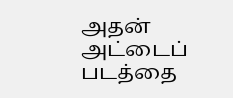அதன் அட்டைப் படத்தை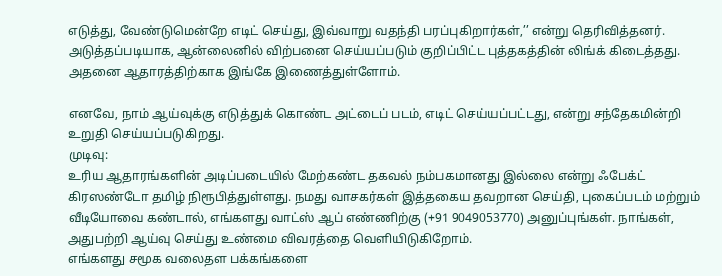எடுத்து, வேண்டுமென்றே எடிட் செய்து, இவ்வாறு வதந்தி பரப்புகிறார்கள்,’’ என்று தெரிவித்தனர்.
அடுத்தப்படியாக, ஆன்லைனில் விற்பனை செய்யப்படும் குறிப்பிட்ட புத்தகத்தின் லிங்க் கிடைத்தது. அதனை ஆதாரத்திற்காக இங்கே இணைத்துள்ளோம்.

எனவே, நாம் ஆய்வுக்கு எடுத்துக் கொண்ட அட்டைப் படம், எடிட் செய்யப்பட்டது, என்று சந்தேகமின்றி உறுதி செய்யப்படுகிறது.
முடிவு:
உரிய ஆதாரங்களின் அடிப்படையில் மேற்கண்ட தகவல் நம்பகமானது இல்லை என்று ஃபேக்ட் கிரஸண்டோ தமிழ் நிரூபித்துள்ளது. நமது வாசகர்கள் இத்தகைய தவறான செய்தி, புகைப்படம் மற்றும் வீடியோவை கண்டால், எங்களது வாட்ஸ் ஆப் எண்ணிற்கு (+91 9049053770) அனுப்புங்கள். நாங்கள், அதுபற்றி ஆய்வு செய்து உண்மை விவரத்தை வெளியிடுகிறோம்.
எங்களது சமூக வலைதள பக்கங்களை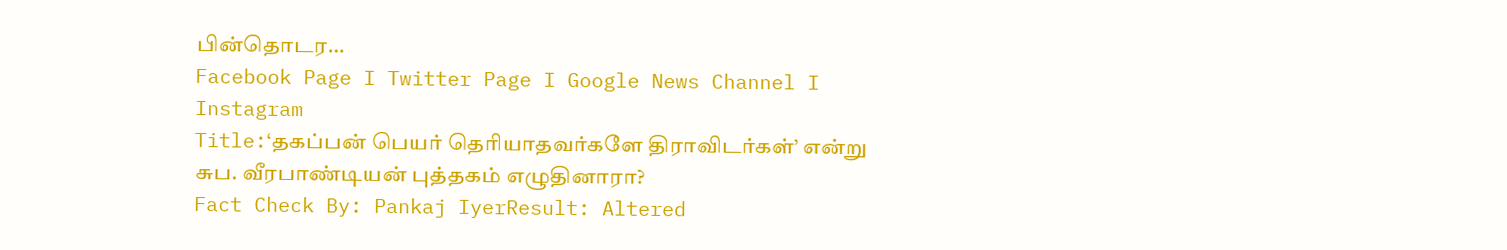பின்தொடர…
Facebook Page I Twitter Page I Google News Channel I Instagram
Title:‘தகப்பன் பெயர் தெரியாதவர்களே திராவிடர்கள்’ என்று சுப. வீரபாண்டியன் புத்தகம் எழுதினாரா?
Fact Check By: Pankaj IyerResult: Altered